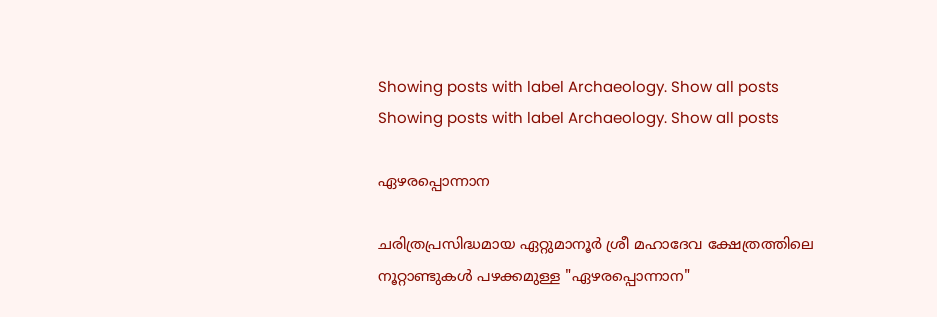Showing posts with label Archaeology. Show all posts
Showing posts with label Archaeology. Show all posts

ഏഴരപ്പൊന്നാന

ചരിത്രപ്രസിദ്ധമായ ഏറ്റുമാനൂർ ശ്രീ മഹാദേവ ക്ഷേത്രത്തിലെ നൂറ്റാണ്ടുകൾ പഴക്കമുള്ള "ഏഴരപ്പൊന്നാന"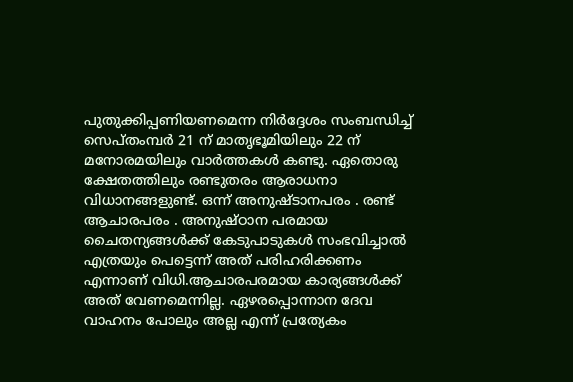പുതുക്കിപ്പണിയണമെന്ന നിർദ്ദേശം സംബന്ധിച്ച് സെപ്തംമ്പർ 21 ന് മാതൃഭൂമിയിലും 22 ന് മനോരമയിലും വാർത്തകൾ കണ്ടു. ഏതൊരു ക്ഷേതത്തിലും രണ്ടുതരം ആരാധനാ വിധാനങ്ങളുണ്ട്. ഒന്ന് അനുഷ്ടാനപരം . രണ്ട് ആചാരപരം . അനുഷ്ഠാന പരമായ ചൈതന്യങ്ങൾക്ക് കേടുപാടുകൾ സംഭവിച്ചാൽ എത്രയും പെട്ടെന്ന് അത് പരിഹരിക്കണം എന്നാണ് വിധി.ആചാരപരമായ കാര്യങ്ങൾക്ക് അത് വേണമെന്നില്ല. ഏഴരപ്പൊന്നാന ദേവ വാഹനം പോലും അല്ല എന്ന് പ്രത്യേകം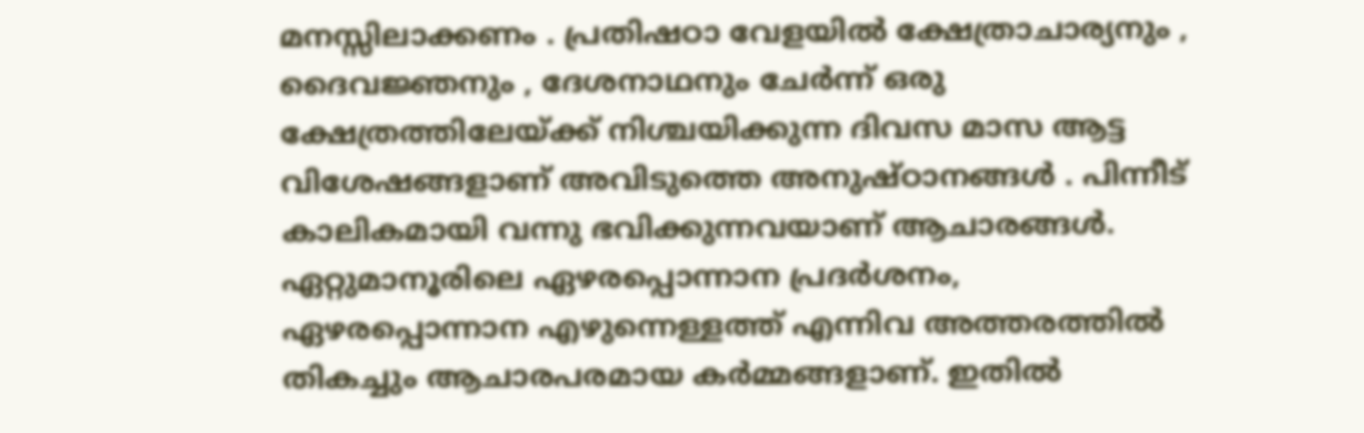മനസ്സിലാക്കണം . പ്രതിഷഠാ വേളയിൽ ക്ഷേത്രാചാര്യനും , ദൈവജ്ഞനും , ദേശനാഥനും ചേർന്ന് ഒരു ക്ഷേത്രത്തിലേയ്ക്ക് നിശ്ചയിക്കുന്ന ദിവസ മാസ ആട്ട വിശേഷങ്ങളാണ് അവിടുത്തെ അനുഷ്ഠാനങ്ങൾ . പിന്നീട് കാലികമായി വന്നു ഭവിക്കുന്നവയാണ് ആചാരങ്ങൾ. ഏറ്റുമാനൂരിലെ ഏഴരപ്പൊന്നാന പ്രദർശനം, ഏഴരപ്പൊന്നാന എഴുന്നെള്ളത്ത് എന്നിവ അത്തരത്തിൽ തികച്ചും ആചാരപരമായ കർമ്മങ്ങളാണ്. ഇതിൽ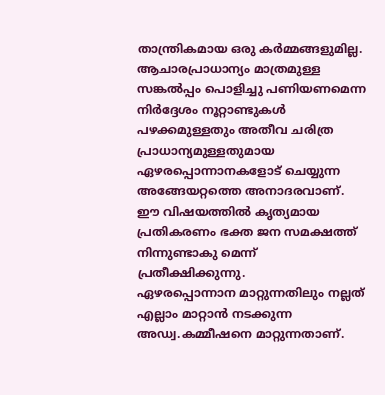താന്ത്രികമായ ഒരു കർമ്മങ്ങളുമില്ല. ആചാരപ്രാധാന്യം മാത്രമുള്ള സങ്കൽപ്പം പൊളിച്ചു പണിയണമെന്ന നിർദ്ദേശം നൂറ്റാണ്ടുകൾ പഴക്കമുള്ളതും അതീവ ചരിത്ര പ്രാധാന്യമുള്ളതുമായ ഏഴരപ്പൊന്നാനകളോട് ചെയ്യുന്ന അങ്ങേയറ്റത്തെ അനാദരവാണ്‌. ഈ വിഷയത്തിൽ കൃത്യമായ പ്രതികരണം ഭക്ത ജന സമക്ഷത്ത് നിന്നുണ്ടാകു മെന്ന് പ്രതീക്ഷിക്കുന്നു.
ഏഴരപ്പൊന്നാന മാറ്റുന്നതിലും നല്ലത് എല്ലാം മാറ്റാൻ നടക്കുന്ന അഡ്വ.കമ്മീഷനെ മാറ്റുന്നതാണ്.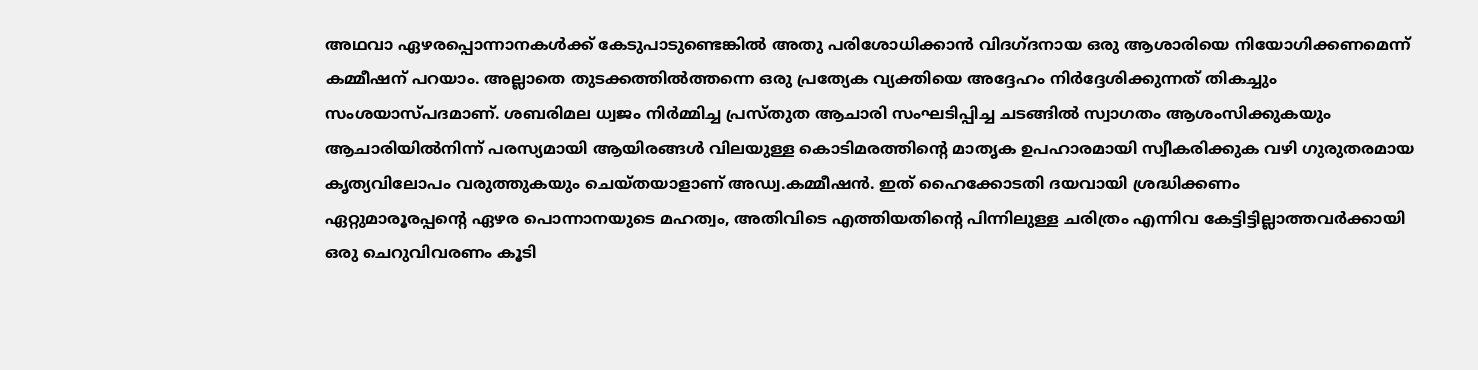അഥവാ ഏഴരപ്പൊന്നാനകൾക്ക് കേടുപാടുണ്ടെങ്കിൽ അതു പരിശോധിക്കാൻ വിദഗ്ദനായ ഒരു ആശാരിയെ നിയോഗിക്കണമെന്ന് കമ്മീഷന് പറയാം. അല്ലാതെ തുടക്കത്തിൽത്തന്നെ ഒരു പ്രത്യേക വ്യക്തിയെ അദ്ദേഹം നിർദ്ദേശിക്കുന്നത് തികച്ചും സംശയാസ്പദമാണ്. ശബരിമല ധ്വജം നിർമ്മിച്ച പ്രസ്തുത ആചാരി സംഘടിപ്പിച്ച ചടങ്ങിൽ സ്വാഗതം ആശംസിക്കുകയും ആചാരിയിൽനിന്ന് പരസ്യമായി ആയിരങ്ങൾ വിലയുള്ള കൊടിമരത്തിന്റെ മാതൃക ഉപഹാരമായി സ്വീകരിക്കുക വഴി ഗുരുതരമായ കൃത്യവിലോപം വരുത്തുകയും ചെയ്തയാളാണ് അഡ്വ.കമ്മീഷൻ. ഇത് ഹൈക്കോടതി ദയവായി ശ്രദ്ധിക്കണം
ഏറ്റുമാരൂരപ്പന്റെ ഏഴര പൊന്നാനയുടെ മഹത്വം, അതിവിടെ എത്തിയതിന്റെ പിന്നിലുള്ള ചരിത്രം എന്നിവ കേട്ടിട്ടില്ലാത്തവർക്കായി ഒരു ചെറുവിവരണം കൂടി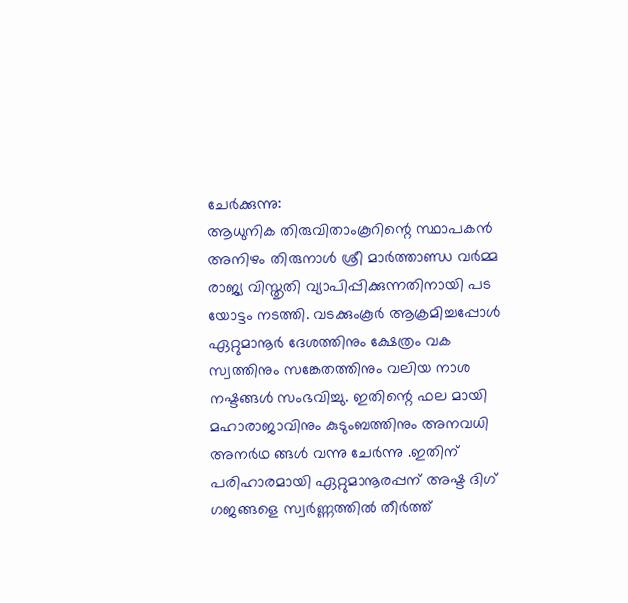ചേർക്കുന്നു:
ആധുനിക തിരുവിതാംകൂറിന്റെ സ്ഥാപകൻ അനിഴം തിരുനാൾ ശ്രീ മാർത്താണ്ഡ വർമ്മ രാജ്യ വിസ്തൃതി വ്യാപിപ്പിക്കുന്നതിനായി പട യോട്ടം നടത്തി. വടക്കുംകൂർ ആക്രമിച്ചപ്പോൾ ഏറ്റുമാനൂർ ദേശത്തിനും ക്ഷേത്രം വക സ്വത്തിനും സങ്കേതത്തിനും വലിയ നാശ നഷ്ടങ്ങൾ സംഭവിച്ചു. ഇതിന്റെ ഫല മായി മഹാരാജാവിനും കുടുംബത്തിനും അനവധി അനർഥ ങ്ങൾ വന്നു ചേർന്നു .ഇതിന് പരിഹാരമായി ഏറ്റുമാനൂരപ്പന് അഷ്ട ദിഗ് ഗജങ്ങളെ സ്വർണ്ണത്തിൽ തീർത്ത്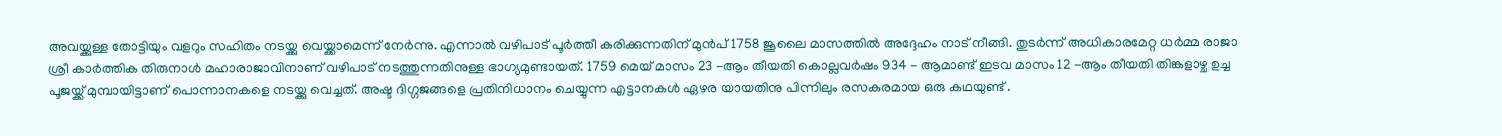അവയ്ക്കുള്ള തോട്ടിയും വളറും സഹിതം നടയ്ക്കു വെയ്ക്കാമെന്ന് നേർന്നു. എന്നാൽ വഴിപാട് പൂർത്തീ കരിക്കുന്നതിന് മുൻപ് 1758 ജൂലൈ മാസത്തിൽ അദ്ദേഹം നാട് നീങ്ങി. തുടർന്ന് അധികാരമേറ്റ ധർമ്മ രാജാ ശ്രീ കാർത്തിക തിരുനാൾ മഹാരാജാവിനാണ് വഴിപാട് നടത്തുന്നതിനുള്ള ഭാഗ്യമുണ്ടായത്. 1759 മെയ് മാസം 23 -ആം തീയതി കൊല്ലവർഷം 934 - ആമാണ്ട് ഇടവ മാസം 12 -ആം തീയതി തിങ്കളാഴ്ച ഉച്ച പൂജയ്ക്ക് മുമ്പായിട്ടാണ് പൊന്നാനകളെ നടയ്ക്കു വെച്ചത്. അഷ്ട ദിഗ്ഗജങ്ങളെ പ്രതിനിധാനം ചെയ്യുന്ന എട്ടാനകൾ ഏഴര യായതിനു പിന്നിലും രസകരമായ ഒരു കഥയുണ്ട് .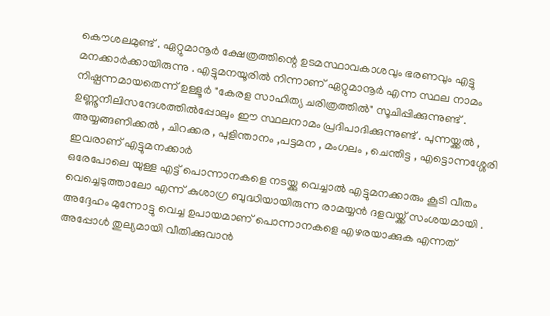കൌശലമുണ്ട് . ഏറ്റുമാനൂർ ക്ഷേത്രത്തിന്റെ ഉടമസ്ഥാവകാശവും ഭരണവും എട്ടു മനക്കാർക്കായിരുന്നു . എട്ടുമനയൂരിൽ നിന്നാണ് ഏറ്റുമാനൂർ എന്ന സ്ഥല നാമം നിഷ്പന്നമായതെന്ന് ഉള്ളൂർ "കേരള സാഹിത്യ ചരിത്രത്തിൽ" സൂചിപ്പിക്കുന്നുണ്ട് . ഉണ്ണൂനീലിസന്ദേശത്തിൽപ്പോലും ഈ സ്ഥലനാമം പ്രദിപാദിക്കുന്നുണ്ട് . പുന്നയ്ക്കൽ , അയ്യങ്ങണിക്കൽ , ചിറക്കര , പുളിന്താനം ,പട്ടമന , മംഗലം , ചെന്തിട്ട , എട്ടൊന്നശ്ശേരി ഇവരാണ് എട്ടുമനക്കാർ
ഒരേപോലെ യുള്ള എട്ട് പൊന്നാനകളെ നടയ്ക്കു വെച്ചാൽ എട്ടുമനക്കാരും കൂടി വീതം വെച്ചെടുത്താലോ എന്ന് കുശാഗ്ര ബുദ്ധിയായിരുന്ന രാമയ്യൻ ദളവയ്ക്ക് സംശയമായി . അദ്ദേഹം മുന്നോട്ടു വെച്ച ഉപായമാണ് പൊന്നാനകളെ എഴരയാക്കുക എന്നത് അപ്പോൾ തുല്യമായി വീതിക്കുവാൻ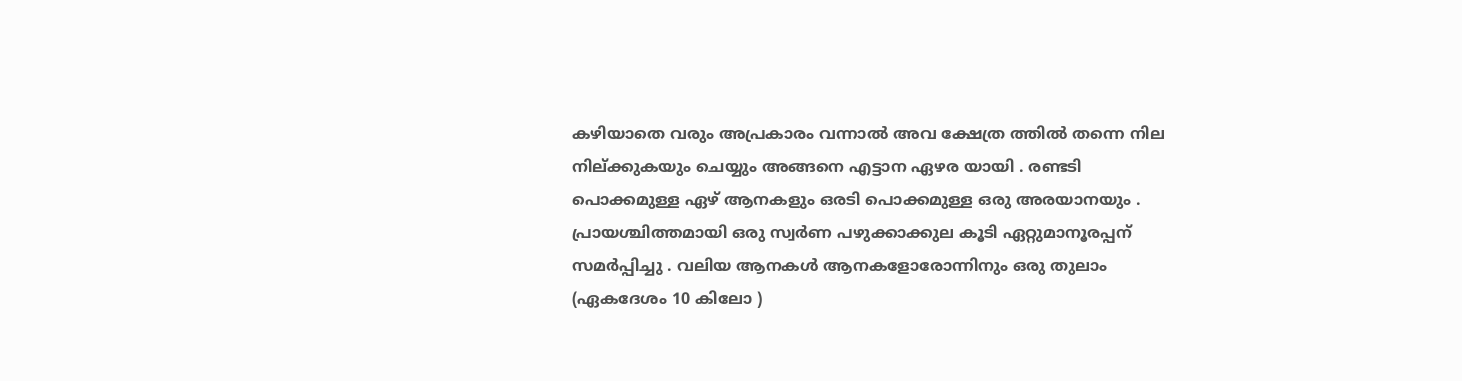കഴിയാതെ വരും അപ്രകാരം വന്നാൽ അവ ക്ഷേത്ര ത്തിൽ തന്നെ നില നില്ക്കുകയും ചെയ്യും അങ്ങനെ എട്ടാന ഏഴര യായി . രണ്ടടി പൊക്കമുള്ള ഏഴ് ആനകളും ഒരടി പൊക്കമുള്ള ഒരു അരയാനയും . പ്രായശ്ചിത്തമായി ഒരു സ്വർണ പഴുക്കാക്കുല കൂടി ഏറ്റുമാനൂരപ്പന് സമർപ്പിച്ചു . വലിയ ആനകൾ ആനകളോരോന്നിനും ഒരു തുലാം (ഏകദേശം 10 കിലോ )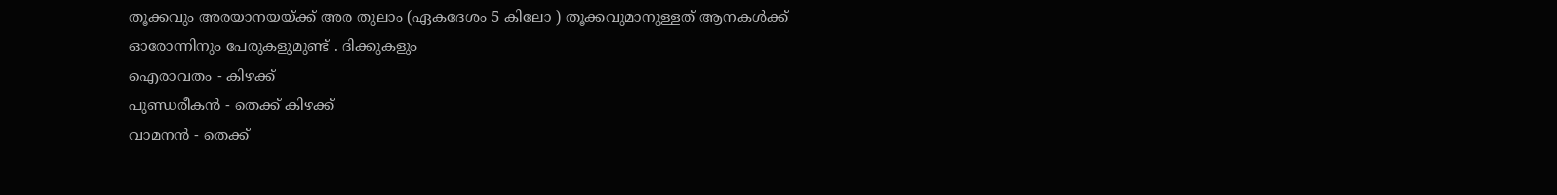തൂക്കവും അരയാനയയ്ക്ക് അര തുലാം (ഏകദേശം 5 കിലോ ) തൂക്കവുമാനുള്ളത് ആനകൾക്ക് ഓരോന്നിനും പേരുകളുമുണ്ട് . ദിക്കുകളും
ഐരാവതം - കിഴക്ക്
പുണ്ഡരീകൻ - തെക്ക് കിഴക്ക്
വാമനൻ - തെക്ക്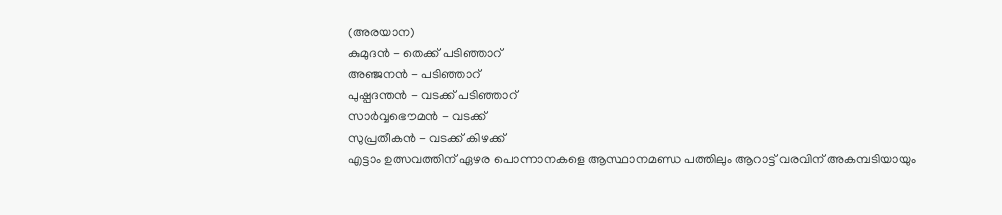(അരയാന)
കുമുദൻ - തെക്ക് പടിഞ്ഞാറ്
അഞ്ജനൻ - പടിഞ്ഞാറ്
പുഷ്പദന്തൻ - വടക്ക് പടിഞ്ഞാറ്
സാർവ്വഭൌമൻ - വടക്ക്
സുപ്രതീകൻ - വടക്ക് കിഴക്ക്
എട്ടാം ഉത്സവത്തിന് ഏഴര പൊന്നാനകളെ ആസ്ഥാനമണ്ഡ പത്തിലും ആറാട്ട് വരവിന് അകമ്പടിയായും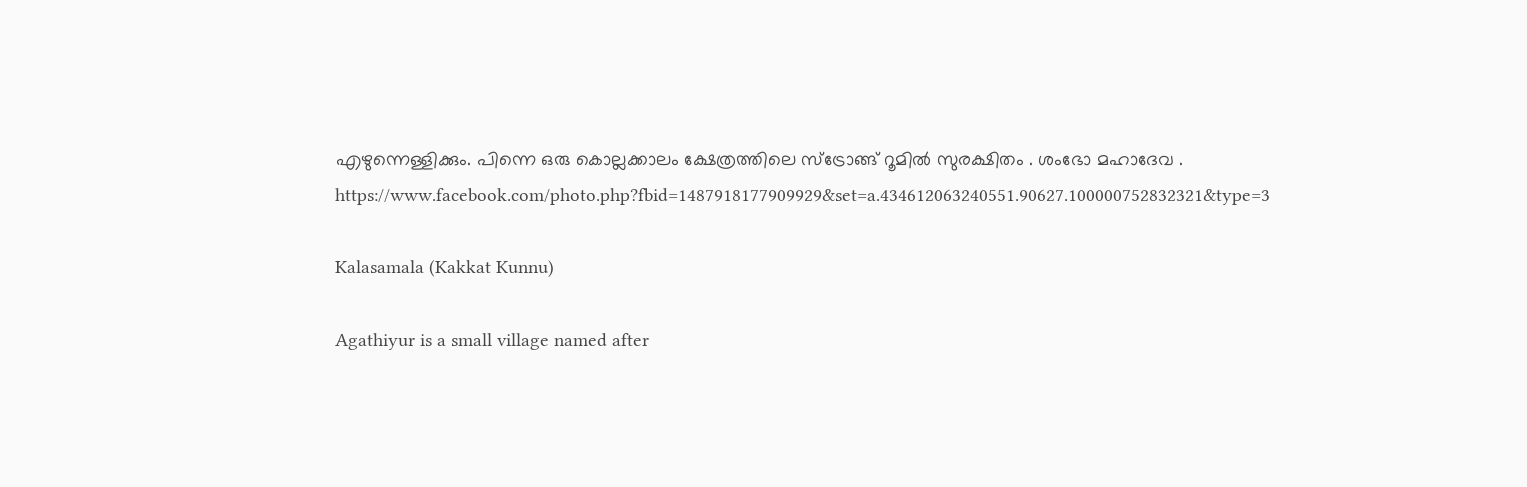എഴുന്നെള്ളിക്കും. പിന്നെ ഒരു കൊല്ലക്കാലം ക്ഷേത്രത്തിലെ സ്ട്രോങ്ങ്‌ റൂമിൽ സുരക്ഷിതം . ശംഭോ മഹാദേവ .
https://www.facebook.com/photo.php?fbid=1487918177909929&set=a.434612063240551.90627.100000752832321&type=3

Kalasamala (Kakkat Kunnu)

Agathiyur is a small village named after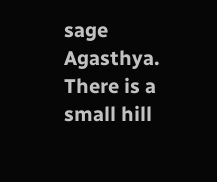sage Agasthya. There is a small hill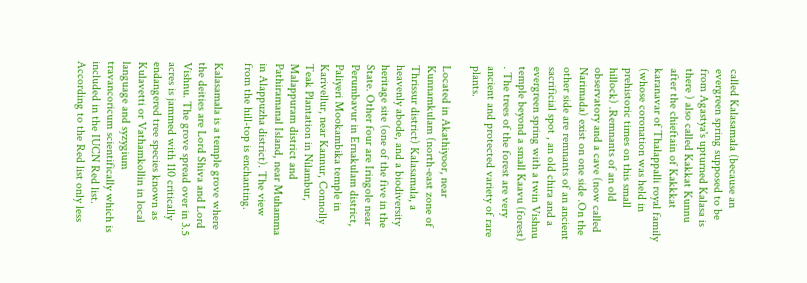called Kalasamala (because an evergreen spring supposed to be from Agastya's upturned Kalasa is there ) also called Kakkat Kunnu after the chieftain of Kakkkat karanavar of Thalappalli royal family (whose coronation was held in prehistoric times on this small hillock) .Remnants of an old observatory and a cave (now called Narimada) exist on one side .On the other side are remnants of an ancient sacrificial spot , an old chira and a evergreen spring with a twin Vishnu temple beyond a small Kaavu (forest) . The trees of the forest are very ancient and protected variety of rare plants.

Located in Akathiyoor, near Kunnamkulam (north-east zone of Thrissur district) Kalasamala, a heavenly abode, and a biodiversity heritage site (one of the five in the State. Other four are Iringole near Perumbavur in Ernakulam district, Paliyeri Mookambika temple in Karivellur, near Kannur, Connolly Teak Plantation in Nilambur, Malappuram district and Pathiramanal Island, near Muhamma in Alappuzha district). The view from the hill-top is enchanting.

Kalasamala is a temple grove where the deities are Lord Shiva and Lord Vishnu. The grove spread over in 3.5 acres is jammed with 110 critically endangered tree species known as Kulavetti or Vathamkollin in local language and syzygium travancoricum scientifically which is included in the IUCN Red list. According to the Red list only less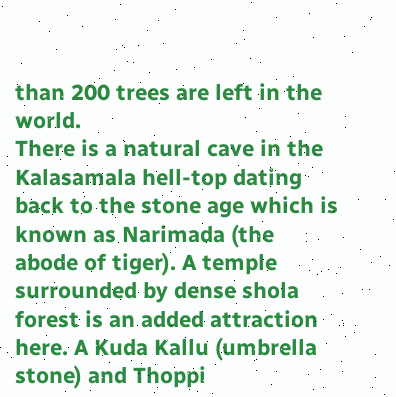than 200 trees are left in the world.
There is a natural cave in the Kalasamala hell-top dating back to the stone age which is known as Narimada (the abode of tiger). A temple surrounded by dense shola forest is an added attraction here. A Kuda Kallu (umbrella stone) and Thoppi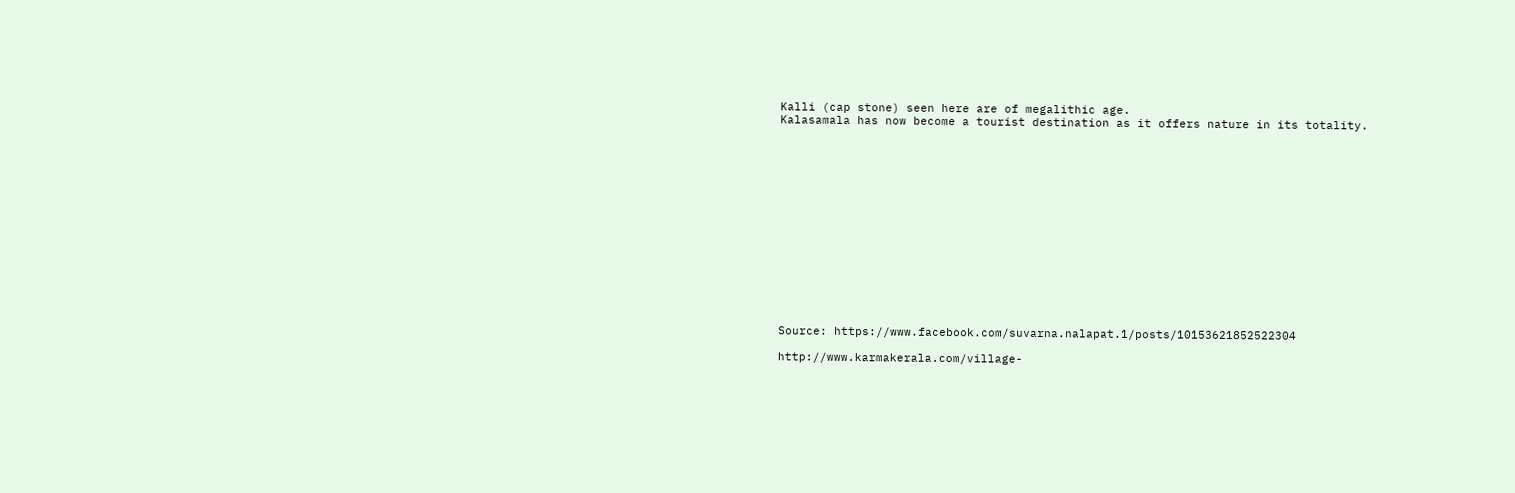Kalli (cap stone) seen here are of megalithic age.
Kalasamala has now become a tourist destination as it offers nature in its totality.















Source: https://www.facebook.com/suvarna.nalapat.1/posts/10153621852522304

http://www.karmakerala.com/village-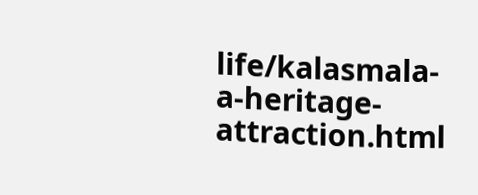life/kalasmala-a-heritage-attraction.html